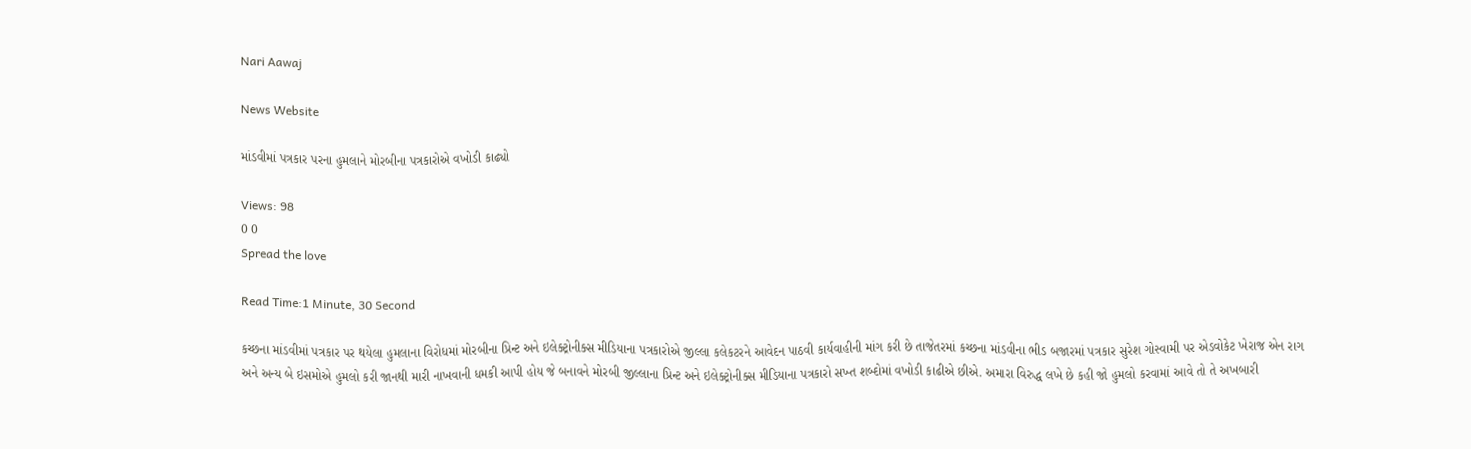Nari Aawaj

News Website

માંડવીમાં પત્રકાર પરના હુમલાને મોરબીના પત્રકારોએ વખોડી કાઢ્યો

Views: 98
0 0
Spread the love

Read Time:1 Minute, 30 Second

કચ્છના માંડવીમાં પત્રકાર પર થયેલા હુમલાના વિરોધમાં મોરબીના પ્રિન્ટ અને ઇલેક્ટ્રોનીક્સ મીડિયાના પત્રકારોએ જીલ્લા કલેકટરને આવેદન પાઠવી કાર્યવાહીની માંગ કરી છે તાજેતરમાં કચ્છના માંડવીના ભીડ બજારમાં પત્રકાર સુરેશ ગોસ્વામી પર એડવોકેટ ખેરાજ એન રાગ અને અન્ય બે ઇસમોએ હુમલો કરી જાનથી મારી નાખવાની ધમકી આપી હોય જે બનાવને મોરબી જીલ્લાના પ્રિન્ટ અને ઇલેક્ટ્રોનીક્સ મીડિયાના પત્રકારો સખ્ત શબ્દોમાં વખોડી કાઢીએ છીએ. અમારા વિરુદ્ધ લખે છે કહી જો હુમલો કરવામાં આવે તો તે અખબારી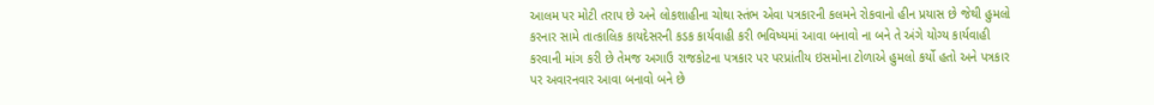આલમ પર મોટી તરાપ છે અને લોકશાહીના ચોથા સ્તંભ એવા પત્રકારની કલમને રોકવાનો હીન પ્રયાસ છે જેથી હુમલો કરનાર સામે તાત્કાલિક કાયદેસરની કડક કાર્યવાહી કરી ભવિષ્યમાં આવા બનાવો ના બને તે અંગે યોગ્ય કાર્યવાહી કરવાની માંગ કરી છે તેમજ અગાઉ રાજકોટના પત્રકાર પર પરપ્રાંતીય ઇસમોના ટોળાએ હુમલો કર્યો હતો અને પત્રકાર પર અવારનવાર આવા બનાવો બને છે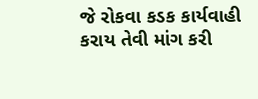જે રોકવા કડક કાર્યવાહી કરાય તેવી માંગ કરી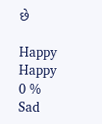છે

Happy
Happy
0 %
Sad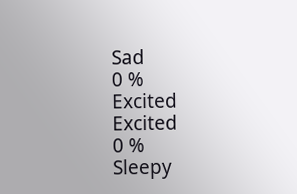Sad
0 %
Excited
Excited
0 %
Sleepy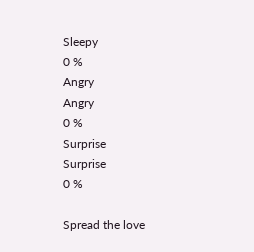Sleepy
0 %
Angry
Angry
0 %
Surprise
Surprise
0 %

Spread the love